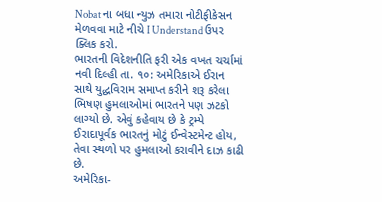Nobat ના બધા ન્યુઝ તમારા નોટીફીકેસન મેળવવા માટે નીચે I Understand ઉપર ક્લિક કરો.
ભારતની વિદેશનીતિ ફરી એક વખત ચર્ચામાં
નવી દિલ્હી તા. ૧૦: અમેરિકાએ ઈરાન સાથે યુદ્ધવિરામ સમાપ્ત કરીને શરૂ કરેલા ભિષણ હુમલાઓમાં ભારતને પણ ઝટકો લાગ્યો છે. એવું કહેવાય છે કે ટ્રમ્પે ઈરાદાપૂર્વક ભારતનું મોટું ઈન્વેસ્ટમેન્ટ હોય, તેવા સ્થળો પર હુમલાઓ કરાવીને દાઝ કાઢી છે.
અમેરિકા-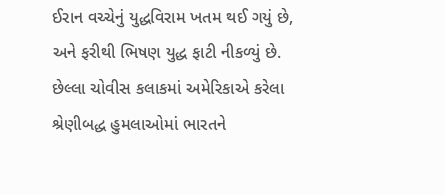ઈરાન વચ્ચેનું યુદ્ધવિરામ ખતમ થઈ ગયું છે, અને ફરીથી ભિષણ યુદ્ધ ફાટી નીકળ્યું છે. છેલ્લા ચોવીસ કલાકમાં અમેરિકાએ કરેલા શ્રેણીબદ્ધ હુમલાઓમાં ભારતને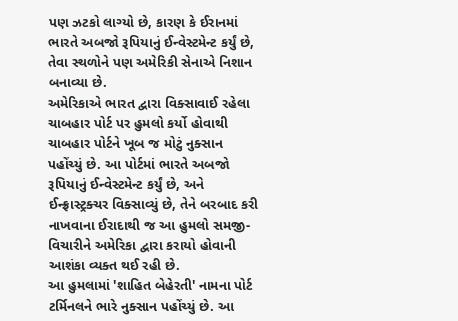પણ ઝટકો લાગ્યો છે, કારણ કે ઈરાનમાં ભારતે અબજો રૂપિયાનું ઈન્વેસ્ટમેન્ટ કર્યું છે, તેવા સ્થળોને પણ અમેરિકી સેનાએ નિશાન બનાવ્યા છે.
અમેરિકાએ ભારત દ્વારા વિક્સાવાઈ રહેલા ચાબહાર પોર્ટ પર હુમલો કર્યો હોવાથી ચાબહાર પોર્ટને ખૂબ જ મોટું નુક્સાન પહોંચ્યું છે. આ પોર્ટમાં ભારતે અબજો રૂપિયાનું ઈન્વેસ્ટમેન્ટ કર્યું છે, અને ઈન્ફ્રાસ્ટ્રક્ચર વિક્સાવ્યું છે, તેને બરબાદ કરી નાખવાના ઈરાદાથી જ આ હુમલો સમજી-વિચારીને અમેરિકા દ્વારા કરાયો હોવાની આશંકા વ્યક્ત થઈ રહી છે.
આ હુમલામાં 'શાહિત બેહેરતી' નામના પોર્ટ ટર્મિનલને ભારે નુક્સાન પહોંચ્યું છે. આ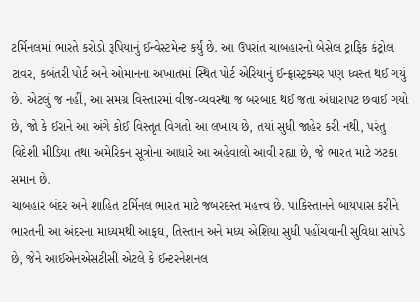ટર્મિનલમાં ભારતે કરોડો રૂપિયાનું ઈન્વેસ્ટમેન્ટ કર્યું છે. આ ઉપરાંત ચાબહારનો બેસેલ ટ્રાફિક કંટ્રોલ ટાવર, કબંતરી પોર્ટ અને ઓમાનના અખાતમાં સ્થિત પોર્ટ એરિયાનું ઈન્ફ્રાસ્ટ્રક્ચર પણ ધ્વસ્ત થઈ ગયું છે. એટલું જ નહીં, આ સમગ્ર વિસ્તારમાં વીજ-વ્યવસ્થા જ બરબાદ થઈ જતા અંધારાપટ છવાઈ ગયો છે, જો કે ઈરાને આ અંગે કોઈ વિસ્તૃત વિગતો આ લખાય છે, તયાં સુધી જાહેર કરી નથી, પરંતુ વિદેશી મીડિયા તથા અમેરિકન સૂત્રોના આધારે આ અહેવાલો આવી રહ્યા છે, જે ભારત માટે ઝટકા સમાન છે.
ચાબહાર બંદર અને શાહિત ટર્મિનલ ભારત માટે જબરદસ્ત મહત્ત્વ છે. પાકિસ્તાનને બાયપાસ કરીને ભારતની આ અંદરના માધ્યમથી આફઘ, તિસ્તાન અને મધ્ય એશિયા સુધી પહોંચવાની સુવિધા સાંપડે છે, જેને આઈએનએસટીસી એટલે કે ઈન્ટરનેશનલ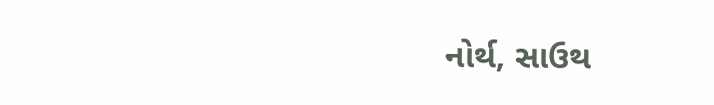નોર્થ, સાઉથ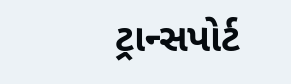ટ્રાન્સપોર્ટ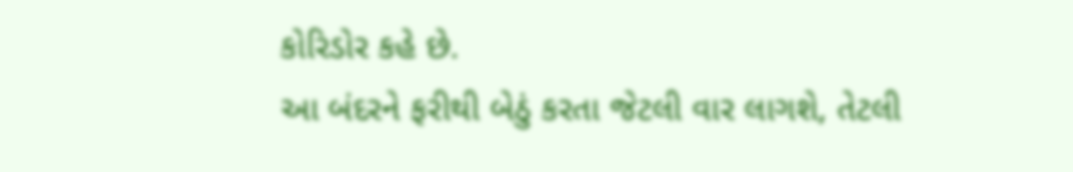કોરિડોર કહે છે.
આ બંદરને ફરીથી બેઠું કરતા જેટલી વાર લાગશે, તેટલી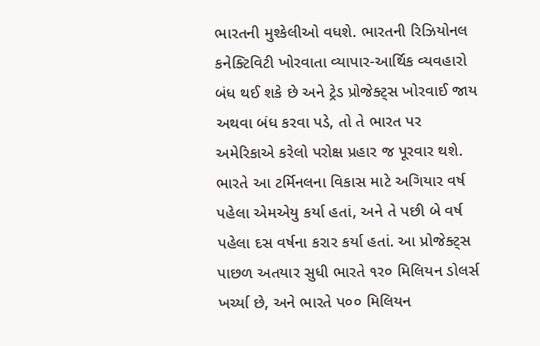ભારતની મુશ્કેલીઓ વધશે. ભારતની રિઝિયોનલ કનેક્ટિવિટી ખોરવાતા વ્યાપાર-આર્થિક વ્યવહારો બંધ થઈ શકે છે અને ટ્રેડ પ્રોજેક્ટ્સ ખોરવાઈ જાય અથવા બંધ કરવા પડે, તો તે ભારત પર અમેરિકાએ કરેલો પરોક્ષ પ્રહાર જ પૂરવાર થશે.
ભારતે આ ટર્મિનલના વિકાસ માટે અગિયાર વર્ષ પહેલા એમએયુ કર્યા હતાં, અને તે પછી બે વર્ષ પહેલા દસ વર્ષના કરાર કર્યા હતાં. આ પ્રોજેક્ટ્સ પાછળ અતયાર સુધી ભારતે ૧ર૦ મિલિયન ડોલર્સ ખર્ચ્યા છે, અને ભારતે પ૦૦ મિલિયન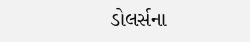ડોલર્સના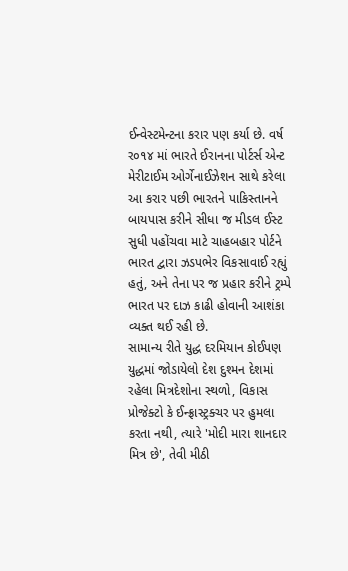ઈન્વેસ્ટમેન્ટના કરાર પણ કર્યા છે. વર્ષ ર૦૧૪ માં ભારતે ઈરાનના પોર્ટર્સ એન્ટ મેરીટાઈમ ઓર્ગેનાઈઝેશન સાથે કરેલા આ કરાર પછી ભારતને પાકિસ્તાનને બાયપાસ કરીને સીધા જ મીડલ ઈસ્ટ સુધી પહોંચવા માટે ચાહબહાર પોર્ટને ભારત દ્વારા ઝડપભેર વિકસાવાઈ રહ્યું હતું, અને તેના પર જ પ્રહાર કરીને ટ્રમ્પે ભારત પર દાઝ કાઢી હોવાની આશંકા વ્યક્ત થઈ રહી છે.
સામાન્ય રીતે યુદ્ધ દરમિયાન કોઈપણ યુદ્ધમાં જોડાયેલો દેશ દુશ્મન દેશમાં રહેલા મિત્રદેશોના સ્થળો, વિકાસ પ્રોજેક્ટો કે ઈન્ફ્રાસ્ટ્રક્ચર પર હુમલા કરતા નથી, ત્યારે 'મોદી મારા શાનદાર મિત્ર છે', તેવી મીઠી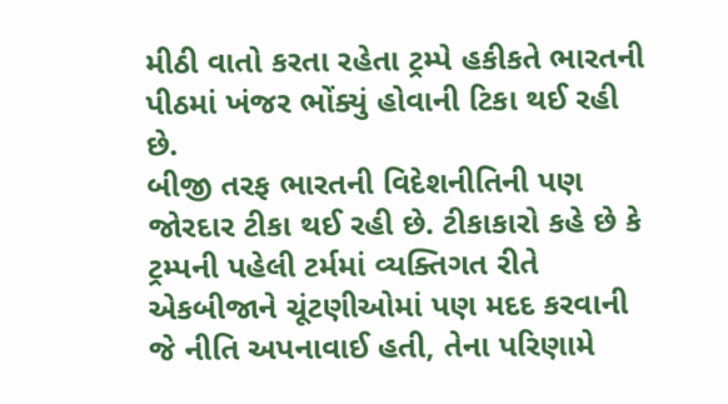મીઠી વાતો કરતા રહેતા ટ્રમ્પે હકીકતે ભારતની પીઠમાં ખંજર ભોંક્યું હોવાની ટિકા થઈ રહી છે.
બીજી તરફ ભારતની વિદેશનીતિની પણ જોરદાર ટીકા થઈ રહી છે. ટીકાકારો કહે છે કે ટ્રમ્પની પહેલી ટર્મમાં વ્યક્તિગત રીતે એકબીજાને ચૂંટણીઓમાં પણ મદદ કરવાની જે નીતિ અપનાવાઈ હતી, તેના પરિણામે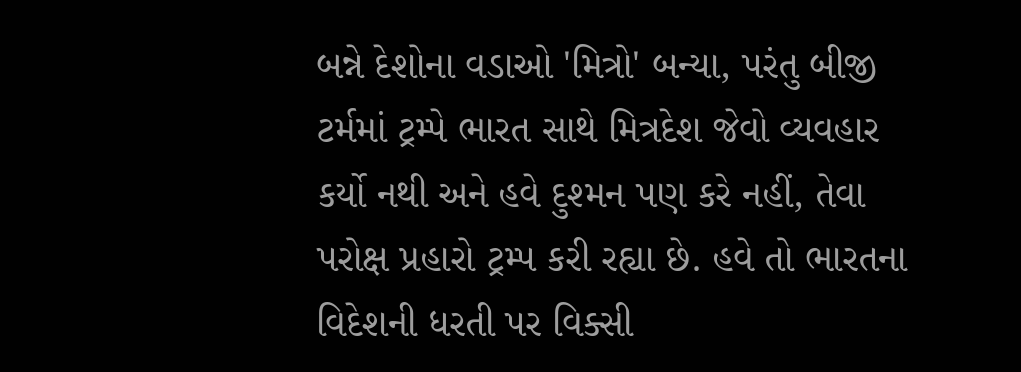બન્ને દેશોના વડાઓ 'મિત્રો' બન્યા, પરંતુ બીજી ટર્મમાં ટ્રમ્પે ભારત સાથે મિત્રદેશ જેવો વ્યવહાર કર્યો નથી અને હવે દુશ્મન પણ કરે નહીં, તેવા પરોક્ષ પ્રહારો ટ્રમ્પ કરી રહ્યા છે. હવે તો ભારતના વિદેશની ધરતી પર વિક્સી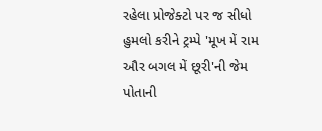રહેલા પ્રોજેક્ટો પર જ સીધો હુમલો કરીને ટ્રમ્પે 'મૂખ મેં રામ ઔર બગલ મેં છૂરી'ની જેમ પોતાની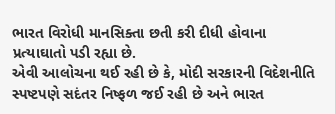ભારત વિરોધી માનસિક્તા છતી કરી દીધી હોવાના પ્રત્યાઘાતો પડી રહ્યા છે.
એવી આલોચના થઈ રહી છે કે, મોદી સરકારની વિદેશનીતિ સ્પષ્ટપણે સદંતર નિષ્ફળ જઈ રહી છે અને ભારત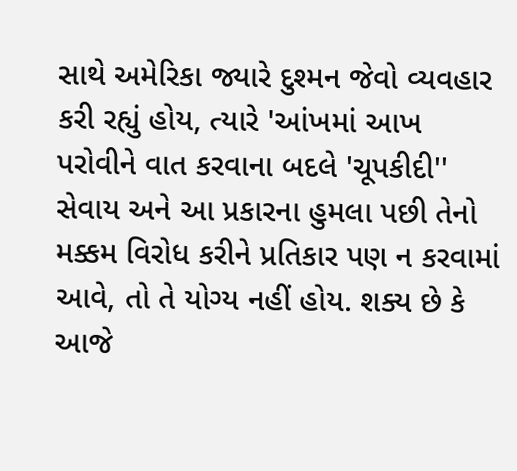સાથે અમેરિકા જ્યારે દુશ્મન જેવો વ્યવહાર કરી રહ્યું હોય, ત્યારે 'આંખમાં આખ પરોવીને વાત કરવાના બદલે 'ચૂપકીદી'' સેવાય અને આ પ્રકારના હુમલા પછી તેનો મક્કમ વિરોધ કરીને પ્રતિકાર પણ ન કરવામાં આવે, તો તે યોગ્ય નહીં હોય. શક્ય છે કે આજે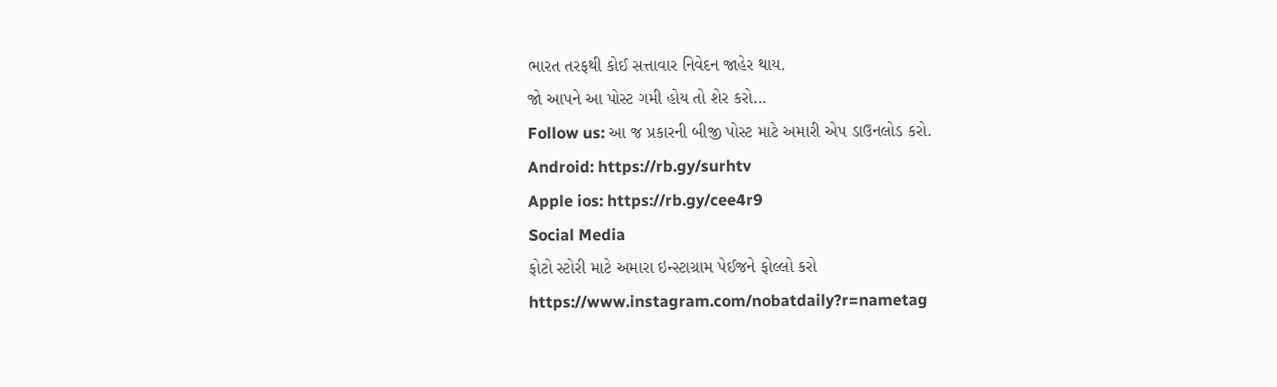ભારત તરફથી કોઈ સત્તાવાર નિવેદન જાહેર થાય.
જો આપને આ પોસ્ટ ગમી હોય તો શેર કરો...
Follow us: આ જ પ્રકારની બીજી પોસ્ટ માટે અમારી એપ ડાઉનલોડ કરો.
Android: https://rb.gy/surhtv
Apple ios: https://rb.gy/cee4r9
Social Media
ફોટો સ્ટોરી માટે અમારા ઇન્સ્ટાગ્રામ પેઈજને ફોલ્લો કરો
https://www.instagram.com/nobatdaily?r=nametag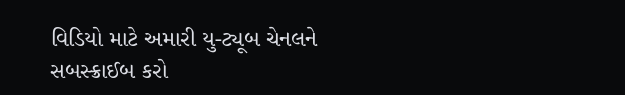વિડિયો માટે અમારી યુ-ટ્યૂબ ચેનલને સબસ્ક્રાઈબ કરો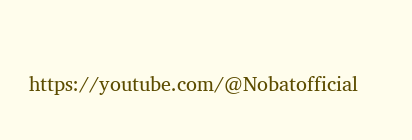https://youtube.com/@Nobatofficial